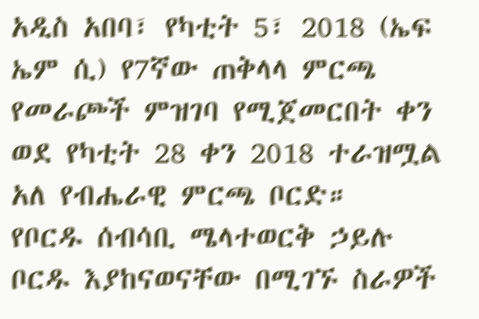አዲስ አበባ፣ የካቲት 5፣ 2018 (ኤፍ ኤም ሲ) የ7ኛው ጠቅላላ ምርጫ የመራጮች ምዝገባ የሚጀመርበት ቀን ወደ የካቲት 28 ቀን 2018 ተራዝሟል አለ የብሔራዊ ምርጫ ቦርድ።
የቦርዱ ሰብሳቢ ሜላተወርቅ ኃይሉ ቦርዱ እያከናወናቸው በሚገኙ ስራዎች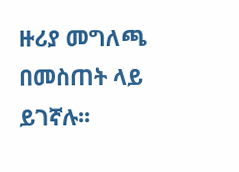ዙሪያ መግለጫ በመስጠት ላይ ይገኛሉ፡፡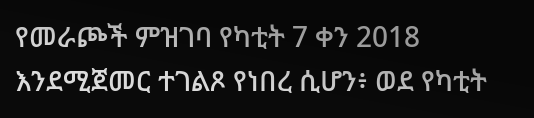የመራጮች ምዝገባ የካቲት 7 ቀን 2018 እንደሚጀመር ተገልጾ የነበረ ሲሆን፥ ወደ የካቲት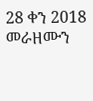28 ቀን 2018 መራዘሙን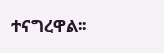ተናግረዋል፡፡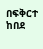በፍቅርተ ከበደ